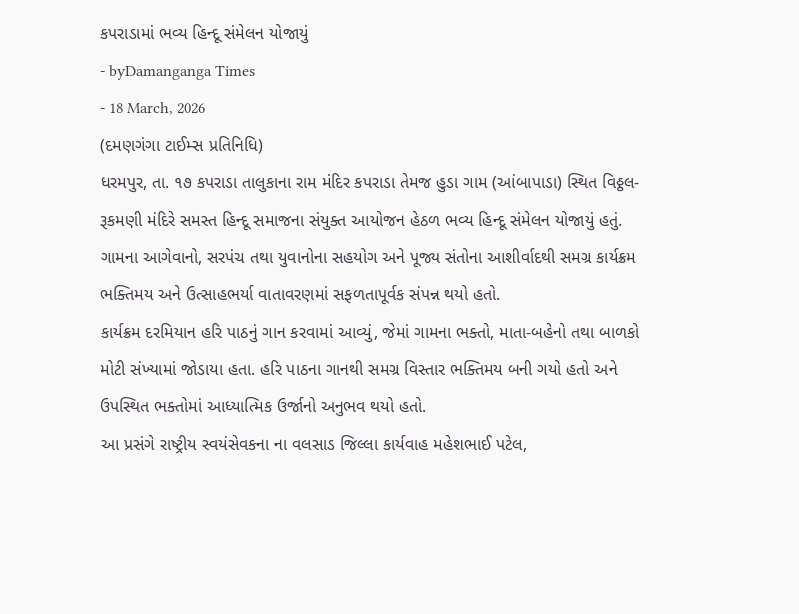કપરાડામાં ભવ્ય હિન્દૂ સંમેલન યોજાયું
- byDamanganga Times
- 18 March, 2026
(દમણગંગા ટાઈમ્સ પ્રતિનિધિ)
ધરમપુર, તા. ૧૭ કપરાડા તાલુકાના રામ મંદિર કપરાડા તેમજ હુડા ગામ (આંબાપાડા) સ્થિત વિઠ્ઠલ-રૂકમણી મંદિરે સમસ્ત હિન્દૂ સમાજના સંયુક્ત આયોજન હેઠળ ભવ્ય હિન્દૂ સંમેલન યોજાયું હતું. ગામના આગેવાનો, સરપંચ તથા યુવાનોના સહયોગ અને પૂજ્ય સંતોના આશીર્વાદથી સમગ્ર કાર્યક્રમ ભક્તિમય અને ઉત્સાહભર્યા વાતાવરણમાં સફળતાપૂર્વક સંપન્ન થયો હતો.
કાર્યક્રમ દરમિયાન હરિ પાઠનું ગાન કરવામાં આવ્યું, જેમાં ગામના ભક્તો, માતા-બહેનો તથા બાળકો મોટી સંખ્યામાં જોડાયા હતા. હરિ પાઠના ગાનથી સમગ્ર વિસ્તાર ભક્તિમય બની ગયો હતો અને ઉપસ્થિત ભક્તોમાં આધ્યાત્મિક ઉર્જાનો અનુભવ થયો હતો.
આ પ્રસંગે રાષ્ટ્રીય સ્વયંસેવકના ના વલસાડ જિલ્લા કાર્યવાહ મહેશભાઈ પટેલ,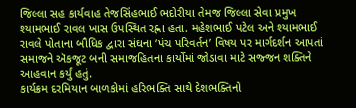જિલ્લા સહ કાર્યવાહ તેજસિંહભાઈ ભદોરીયા તેમજ જિલ્લા સેવા પ્રમુખ શ્યામભાઈ રાવલ ખાસ ઉપસ્થિત રહ્ના હતા. મહેશભાઈ પટેલ અને શ્યામભાઈ રાવલે પોતાના બૌધિક દ્વારા સંઘના ‘પંચ પરિવર્તન’ વિષય પર માર્ગદર્શન આપતાં સમાજને ઍકજૂટ બની સમાજહિતના કાર્યોમાં જોડાવા માટે સજ્જન શક્તિને આહવાન કર્યું હતું.
કાર્યક્રમ દરમિયાન બાળકોમાં હરિભક્તિ સાથે દેશભક્તિનો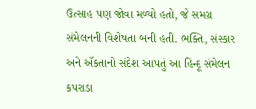ઉત્સાહ પણ જોવા મળ્યો હતો, જે સમગ્ર સંમેલનની વિશેષતા બની હતી. ભક્તિ, સંસ્કાર અને ઍકતાનો સંદેશ આપતું આ હિન્દૂ સંમેલન કપરાડા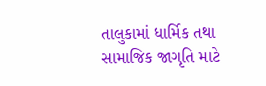તાલુકામાં ધાર્મિક તથા સામાજિક જાગૃતિ માટે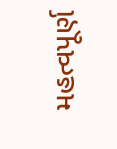મહત્વપૂર્ણ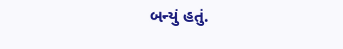બન્યું હતું.